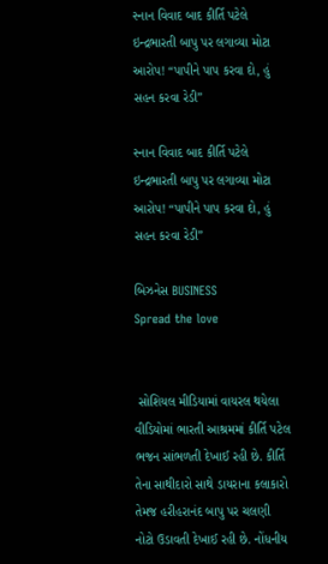સ્નાન વિવાદ બાદ કીર્તિ પટેલે ઇન્દ્રભારતી બાપુ પર લગાવ્યા મોટા આરોપ! “પાપીને પાપ કરવા દો, હું સહન કરવા રેડી”

સ્નાન વિવાદ બાદ કીર્તિ પટેલે ઇન્દ્રભારતી બાપુ પર લગાવ્યા મોટા આરોપ! “પાપીને પાપ કરવા દો, હું સહન કરવા રેડી”

બિઝનેસ BUSINESS
Spread the love


 સોશિયલ મીડિયામાં વાયરલ થયેલા વીડિયોમાં ભારતી આશ્રમમાં કીર્તિ પટેલ ભજન સાંભળતી દેખાઈ રહી છે. કીર્તિ તેના સાથીદારો સાથે ડાયરાના કલાકારો તેમજ હરીહરાનંદ બાપુ પર ચલણી નોટો ઉડાવતી દેખાઈ રહી છે. નોંધનીય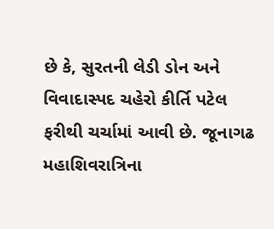છે કે, સુરતની લેડી ડોન અને વિવાદાસ્પદ ચહેરો કીર્તિ પટેલ ફરીથી ચર્ચામાં આવી છે. જૂનાગઢ મહાશિવરાત્રિના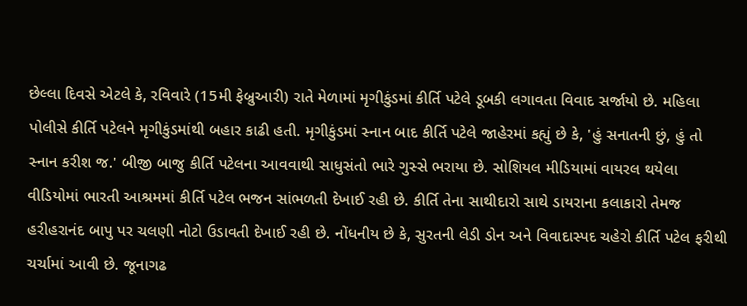છેલ્લા દિવસે એટલે કે, રવિવારે (15મી ફેબ્રુઆરી) રાતે મેળામાં મૃગીકુંડમાં કીર્તિ પટેલે ડૂબકી લગાવતા વિવાદ સર્જાયો છે. મહિલા પોલીસે કીર્તિ પટેલને મૃગીકુંડમાંથી બહાર કાઢી હતી. મૃગીકુંડમાં સ્નાન બાદ કીર્તિ પટેલે જાહેરમાં કહ્યું છે કે, 'હું સનાતની છું, હું તો સ્નાન કરીશ જ.' બીજી બાજુ કીર્તિ પટેલના આવવાથી સાધુસંતો ભારે ગુસ્સે ભરાયા છે. સોશિયલ મીડિયામાં વાયરલ થયેલા વીડિયોમાં ભારતી આશ્રમમાં કીર્તિ પટેલ ભજન સાંભળતી દેખાઈ રહી છે. કીર્તિ તેના સાથીદારો સાથે ડાયરાના કલાકારો તેમજ હરીહરાનંદ બાપુ પર ચલણી નોટો ઉડાવતી દેખાઈ રહી છે. નોંધનીય છે કે, સુરતની લેડી ડોન અને વિવાદાસ્પદ ચહેરો કીર્તિ પટેલ ફરીથી ચર્ચામાં આવી છે. જૂનાગઢ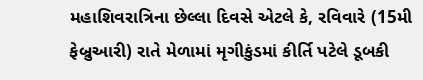મહાશિવરાત્રિના છેલ્લા દિવસે એટલે કે, રવિવારે (15મી ફેબ્રુઆરી) રાતે મેળામાં મૃગીકુંડમાં કીર્તિ પટેલે ડૂબકી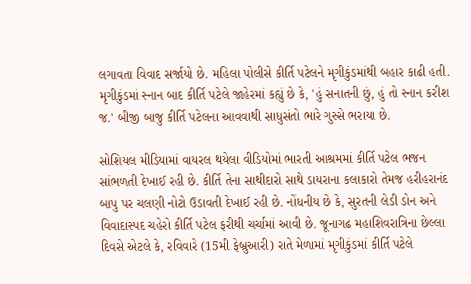લગાવતા વિવાદ સર્જાયો છે. મહિલા પોલીસે કીર્તિ પટેલને મૃગીકુંડમાંથી બહાર કાઢી હતી. મૃગીકુંડમાં સ્નાન બાદ કીર્તિ પટેલે જાહેરમાં કહ્યું છે કે, 'હું સનાતની છું, હું તો સ્નાન કરીશ જ.' બીજી બાજુ કીર્તિ પટેલના આવવાથી સાધુસંતો ભારે ગુસ્સે ભરાયા છે.

સોશિયલ મીડિયામાં વાયરલ થયેલા વીડિયોમાં ભારતી આશ્રમમાં કીર્તિ પટેલ ભજન સાંભળતી દેખાઈ રહી છે. કીર્તિ તેના સાથીદારો સાથે ડાયરાના કલાકારો તેમજ હરીહરાનંદ બાપુ પર ચલણી નોટો ઉડાવતી દેખાઈ રહી છે. નોંધનીય છે કે, સુરતની લેડી ડોન અને વિવાદાસ્પદ ચહેરો કીર્તિ પટેલ ફરીથી ચર્ચામાં આવી છે. જૂનાગઢ મહાશિવરાત્રિના છેલ્લા દિવસે એટલે કે, રવિવારે (15મી ફેબ્રુઆરી) રાતે મેળામાં મૃગીકુંડમાં કીર્તિ પટેલે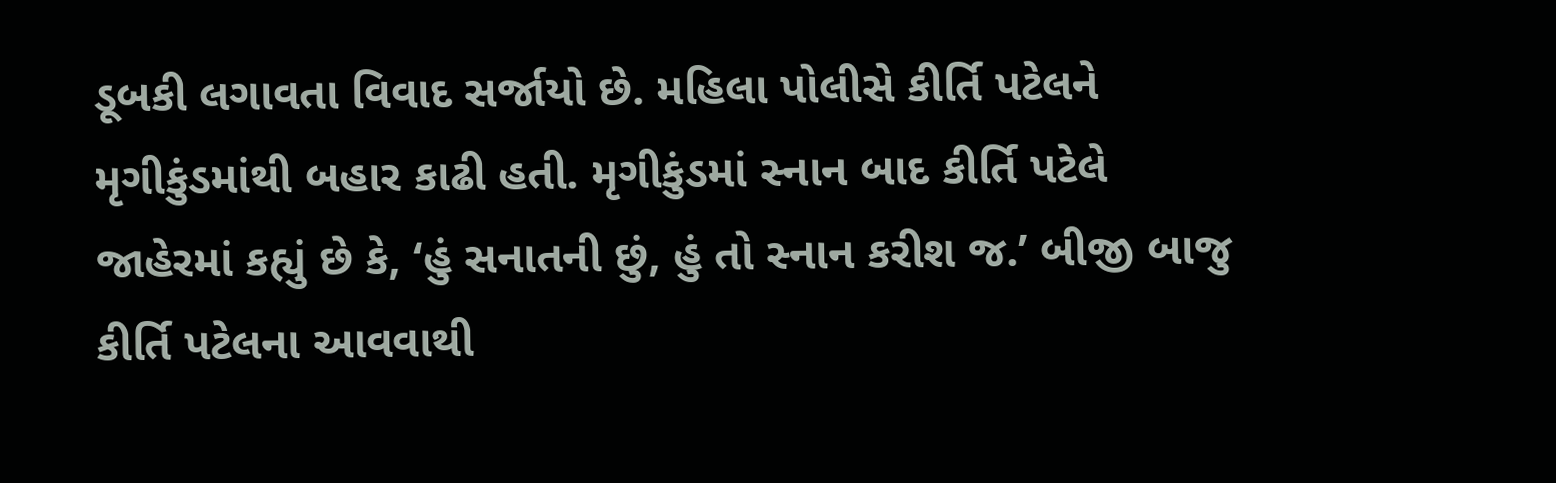ડૂબકી લગાવતા વિવાદ સર્જાયો છે. મહિલા પોલીસે કીર્તિ પટેલને મૃગીકુંડમાંથી બહાર કાઢી હતી. મૃગીકુંડમાં સ્નાન બાદ કીર્તિ પટેલે જાહેરમાં કહ્યું છે કે, ‘હું સનાતની છું, હું તો સ્નાન કરીશ જ.’ બીજી બાજુ કીર્તિ પટેલના આવવાથી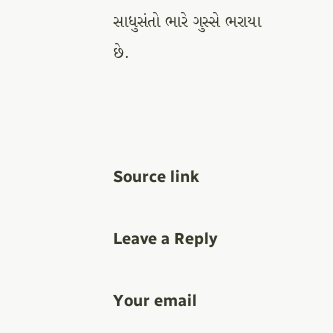સાધુસંતો ભારે ગુસ્સે ભરાયા છે.



Source link

Leave a Reply

Your email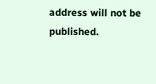address will not be published.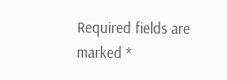Required fields are marked *